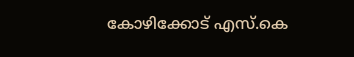കോഴിക്കോട് എസ്.കെ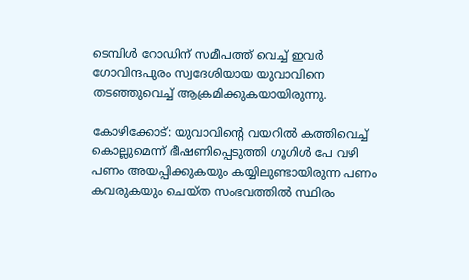ടെമ്പിള്‍ റോഡിന് സമീപത്ത് വെച്ച് ഇവര്‍ ഗോവിന്ദപുരം സ്വദേശിയായ യുവാവിനെ തടഞ്ഞുവെച്ച് ആക്രമിക്കുകയായിരുന്നു.

കോഴിക്കോട്: യുവാവിന്റെ വയറില്‍ കത്തിവെച്ച് കൊല്ലുമെന്ന് ഭീഷണിപ്പെടുത്തി ഗൂഗിള്‍ പേ വഴി പണം അയപ്പിക്കുകയും കയ്യിലുണ്ടായിരുന്ന പണം കവരുകയും ചെയ്ത സംഭവത്തില്‍ സ്ഥിരം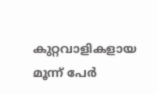കുറ്റവാളികളായ മൂന്ന് പേര്‍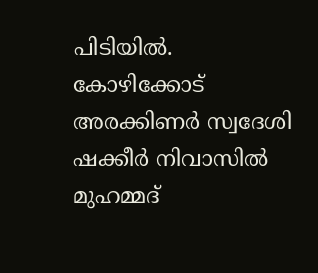പിടിയില്‍. കോഴിക്കോട് അരക്കിണര്‍ സ്വദേശി ഷക്കീര്‍ നിവാസില്‍ മുഹമ്മദ്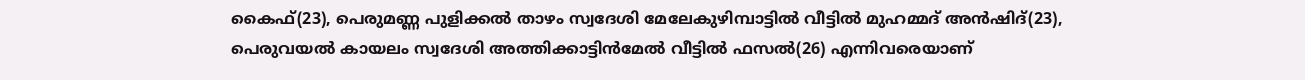കൈഫ്(23), പെരുമണ്ണ പുളിക്കല്‍ താഴം സ്വദേശി മേലേകുഴിമ്പാട്ടില്‍ വീട്ടില്‍ മുഹമ്മദ് അന്‍ഷിദ്(23), പെരുവയല്‍ കായലം സ്വദേശി അത്തിക്കാട്ടിന്‍മേല്‍ വീട്ടില്‍ ഫസല്‍(26) എന്നിവരെയാണ്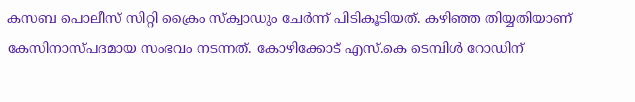കസബ പൊലീസ് സിറ്റി ക്രൈം സ്‌ക്വാഡും ചേര്‍ന്ന് പിടികൂടിയത്. കഴിഞ്ഞ തിയ്യതിയാണ് കേസിനാസ്പദമായ സംഭവം നടന്നത്. കോഴിക്കോട് എസ്.കെ ടെമ്പിള്‍ റോഡിന്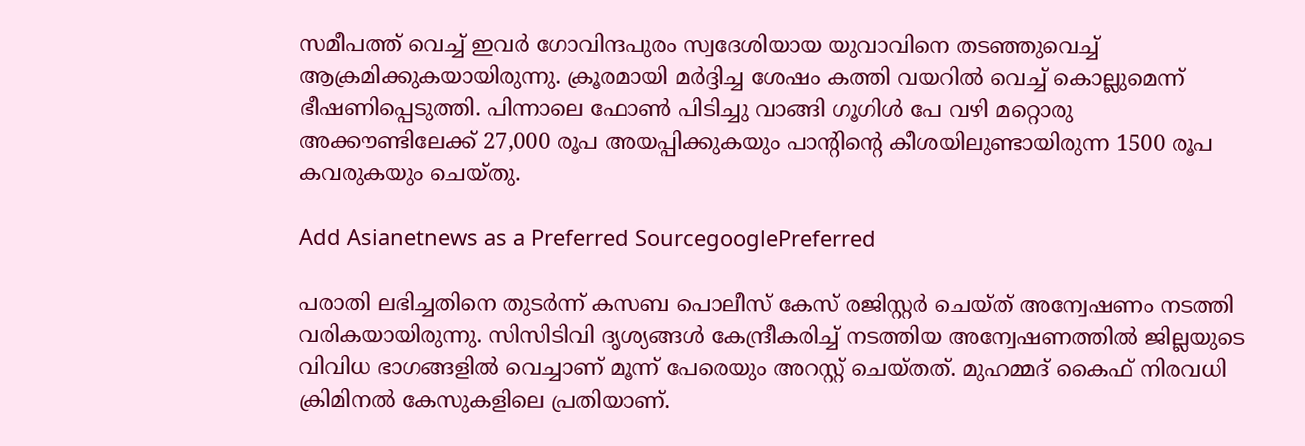സമീപത്ത് വെച്ച് ഇവര്‍ ഗോവിന്ദപുരം സ്വദേശിയായ യുവാവിനെ തടഞ്ഞുവെച്ച് ആക്രമിക്കുകയായിരുന്നു. ക്രൂരമായി മര്‍ദ്ദിച്ച ശേഷം കത്തി വയറില്‍ വെച്ച് കൊല്ലുമെന്ന് ഭീഷണിപ്പെടുത്തി. പിന്നാലെ ഫോണ്‍ പിടിച്ചു വാങ്ങി ഗൂഗിള്‍ പേ വഴി മറ്റൊരു അക്കൗണ്ടിലേക്ക് 27,000 രൂപ അയപ്പിക്കുകയും പാന്റിന്റെ കീശയിലുണ്ടായിരുന്ന 1500 രൂപ കവരുകയും ചെയ്തു.

Add Asianetnews as a Preferred SourcegooglePreferred

പരാതി ലഭിച്ചതിനെ തുടര്‍ന്ന് കസബ പൊലീസ് കേസ് രജിസ്റ്റര്‍ ചെയ്ത് അന്വേഷണം നടത്തി വരികയായിരുന്നു. സിസിടിവി ദൃശ്യങ്ങള്‍ കേന്ദ്രീകരിച്ച് നടത്തിയ അന്വേഷണത്തില്‍ ജില്ലയുടെ വിവിധ ഭാഗങ്ങളില്‍ വെച്ചാണ് മൂന്ന് പേരെയും അറസ്റ്റ് ചെയ്തത്. മുഹമ്മദ് കൈഫ് നിരവധി ക്രിമിനല്‍ കേസുകളിലെ പ്രതിയാണ്.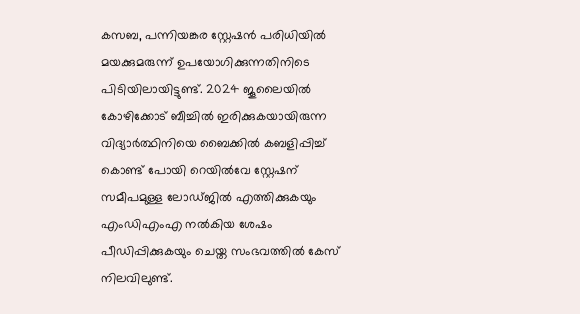കസബ, പന്നിയങ്കര സ്റ്റേഷന്‍ പരിധിയില്‍ മയക്കുമരുന്ന് ഉപയോഗിക്കുന്നതിനിടെ പിടിയിലായിട്ടുണ്ട്. 2024 ജൂലൈയില്‍ കോഴിക്കോട് ബീച്ചില്‍ ഇരിക്കുകയായിരുന്ന വിദ്യാര്‍ത്ഥിനിയെ ബൈക്കില്‍ കബളിപ്പിച്ച് കൊണ്ട് പോയി റെയില്‍വേ സ്റ്റേഷന് സമീപമുള്ള ലോഡ്ജില്‍ എത്തിക്കുകയും എംഡിഎംഎ നല്‍കിയ ശേഷം പീഡിപ്പിക്കുകയും ചെയ്ത സംഭവത്തില്‍ കേസ് നിലവിലുണ്ട്.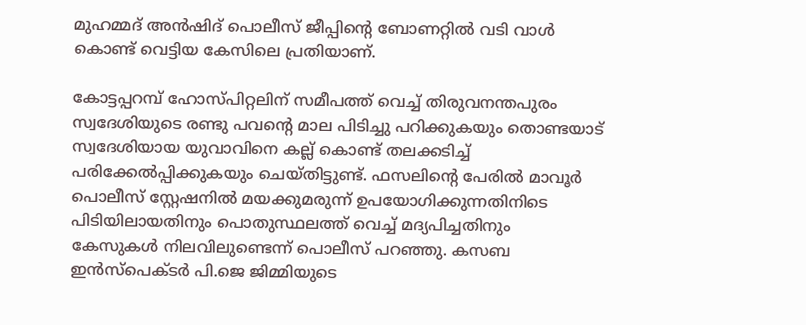മുഹമ്മദ് അന്‍ഷിദ് പൊലീസ് ജീപ്പിന്റെ ബോണറ്റില്‍ വടി വാള്‍ കൊണ്ട് വെട്ടിയ കേസിലെ പ്രതിയാണ്.

കോട്ടപ്പറമ്പ് ഹോസ്പിറ്റലിന് സമീപത്ത് വെച്ച് തിരുവനന്തപുരം സ്വദേശിയുടെ രണ്ടു പവന്റെ മാല പിടിച്ചു പറിക്കുകയും തൊണ്ടയാട് സ്വദേശിയായ യുവാവിനെ കല്ല് കൊണ്ട് തലക്കടിച്ച് പരിക്കേല്‍പ്പിക്കുകയും ചെയ്തിട്ടുണ്ട്. ഫസലിന്റെ പേരില്‍ മാവൂര്‍ പൊലീസ് സ്റ്റേഷനില്‍ മയക്കുമരുന്ന് ഉപയോഗിക്കുന്നതിനിടെ പിടിയിലായതിനും പൊതുസ്ഥലത്ത് വെച്ച് മദ്യപിച്ചതിനും കേസുകള്‍ നിലവിലുണ്ടെന്ന് പൊലീസ് പറഞ്ഞു. കസബ ഇന്‍സ്‌പെക്ടര്‍ പി.ജെ ജിമ്മിയുടെ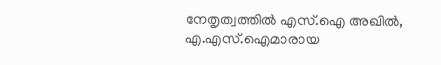നേതൃത്വത്തില്‍ എസ്.ഐ അഖില്‍, എ.എസ്.ഐമാരായ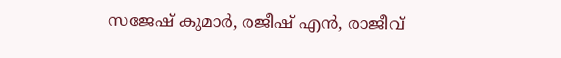സജേഷ് കുമാര്‍, രജീഷ് എന്‍, രാജീവ്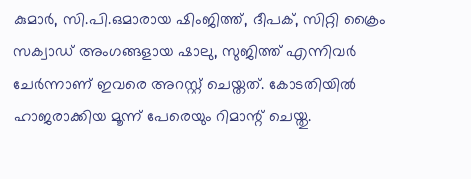കുമാര്‍, സി.പി.ഒമാരായ ഷിംജിത്ത്, ദീപക്, സിറ്റി ക്രൈം സക്വാഡ് അംഗങ്ങളായ ഷാലു, സുജിത്ത് എന്നിവര്‍ ചേര്‍ന്നാണ് ഇവരെ അറസ്റ്റ് ചെയ്തത്. കോടതിയില്‍ ഹാജരാക്കിയ മൂന്ന് പേരെയും റിമാന്റ് ചെയ്തു.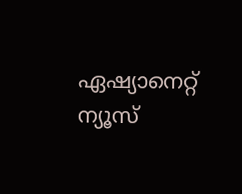ഏഷ്യാനെറ്റ് ന്യൂസ്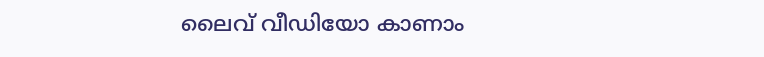ലൈവ് വീഡിയോ കാണാം